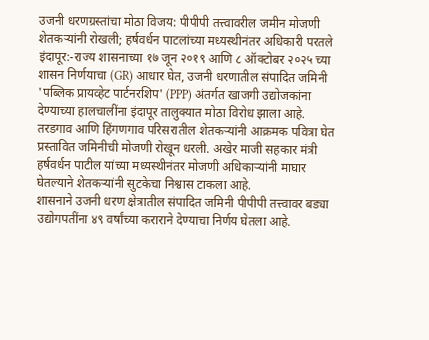उजनी धरणग्रस्तांचा मोठा विजय: पीपीपी तत्त्वावरील जमीन मोजणी शेतकऱ्यांनी रोखली; हर्षवर्धन पाटलांच्या मध्यस्थीनंतर अधिकारी परतले
इंदापूर:-राज्य शासनाच्या १७ जून २०१९ आणि ८ ऑक्टोबर २०२५ च्या शासन निर्णयाचा (GR) आधार घेत, उजनी धरणातील संपादित जमिनी 'पब्लिक प्रायव्हेट पार्टनरशिप' (PPP) अंतर्गत खाजगी उद्योजकांना देण्याच्या हालचालींना इंदापूर तालुक्यात मोठा विरोध झाला आहे. तरडगाव आणि हिंगणगाव परिसरातील शेतकऱ्यांनी आक्रमक पवित्रा घेत प्रस्तावित जमिनीची मोजणी रोखून धरली. अखेर माजी सहकार मंत्री हर्षवर्धन पाटील यांच्या मध्यस्थीनंतर मोजणी अधिकाऱ्यांनी माघार घेतल्याने शेतकऱ्यांनी सुटकेचा निश्वास टाकला आहे.
शासनाने उजनी धरण क्षेत्रातील संपादित जमिनी पीपीपी तत्त्वावर बड्या उद्योगपतींना ४९ वर्षांच्या कराराने देण्याचा निर्णय घेतला आहे.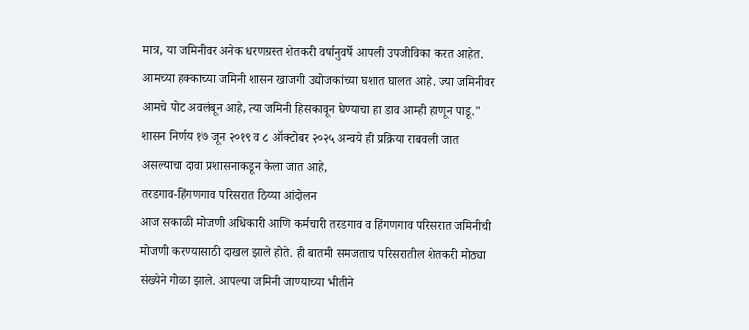मात्र, या जमिनीवर अनेक धरणग्रस्त शेतकरी वर्षानुवर्षे आपली उपजीविका करत आहेत.
आमच्या हक्काच्या जमिनी शासन खाजगी उद्योजकांच्या घशात घालत आहे. ज्या जमिनीवर आमचे पोट अवलंबून आहे, त्या जमिनी हिसकावून घेण्याचा हा डाव आम्ही हाणून पाडू."
शासन निर्णय १७ जून २०१९ व ८ ऑक्टोबर २०२५ अन्वये ही प्रक्रिया राबवली जात असल्याचा दावा प्रशासनाकडून केला जात आहे,
तरडगाव-हिंगणगाव परिसरात ठिय्या आंदोलन
आज सकाळी मोजणी अधिकारी आणि कर्मचारी तरडगाव व हिंगणगाव परिसरात जमिनीची मोजणी करण्यासाठी दाखल झाले होते. ही बातमी समजताच परिसरातील शेतकरी मोठ्या संख्येने गोळा झाले. आपल्या जमिनी जाण्याच्या भीतीने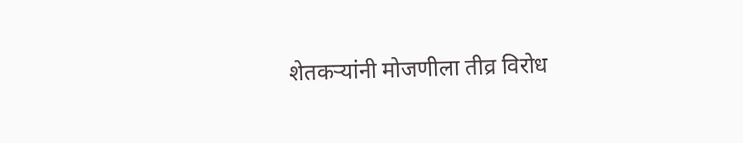शेतकऱ्यांनी मोजणीला तीव्र विरोध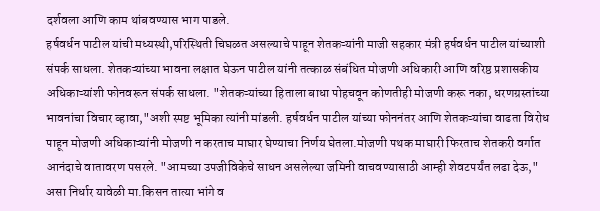दर्शवला आणि काम थांबवण्यास भाग पाडले.
हर्षवर्धन पाटील यांची मध्यस्थी,परिस्थिती चिघळत असल्याचे पाहून शेतकऱ्यांनी माजी सहकार मंत्री हर्षवर्धन पाटील यांच्याशी संपर्क साधला. शेतकऱ्यांच्या भावना लक्षात घेऊन पाटील यांनी तत्काळ संबंधित मोजणी अधिकारी आणि वरिष्ठ प्रशासकीय अधिकाऱ्यांशी फोनवरून संपर्क साधला. "शेतकऱ्यांच्या हिताला बाधा पोहचवून कोणतीही मोजणी करू नका, धरणग्रस्तांच्या भावनांचा विचार व्हावा,"अशी स्पष्ट भूमिका त्यांनी मांडली. हर्षवर्धन पाटील यांच्या फोननंतर आणि शेतकऱ्यांचा वाढता विरोध पाहून मोजणी अधिकाऱ्यांनी मोजणी न करताच माघार घेण्याचा निर्णय घेतला.मोजणी पथक माघारी फिरताच शेतकरी वर्गात आनंदाचे वातावरण पसरले. "आमच्या उपजीविकेचे साधन असलेल्या जमिनी वाचवण्यासाठी आम्ही शेवटपर्यंत लढा देऊ," असा निर्धार यावेळी मा.किसन तात्या भांगे व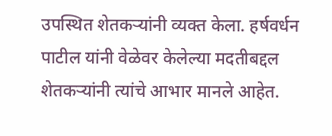उपस्थित शेतकऱ्यांनी व्यक्त केला. हर्षवर्धन पाटील यांनी वेळेवर केलेल्या मदतीबद्दल शेतकऱ्यांनी त्यांचे आभार मानले आहेत.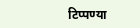टिप्पण्या